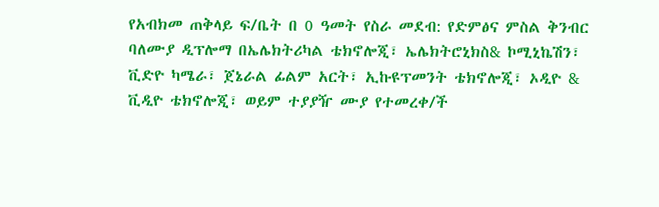የአብክመ ጠቅላይ ፍ/ቤት በ 0 ዓመት የስራ መደብ: የድምፅና ምስል ቅንብር ባለሙያ ዲፕሎማ በኤሌክትሪካል ቴክኖሎጂ፣ ኤሌክትሮኒክስ& ኮሚኒኬሽን፣ ቪድዮ ካሜራ፣ ጀኔራል ፊልም አርት፣ ኢኩዩፕመንት ቴክኖሎጂ፣ ኦዲዮ & ቪዲዮ ቴክኖሎጂ፣ ወይም ተያያዥ ሙያ የተመረቀ/ች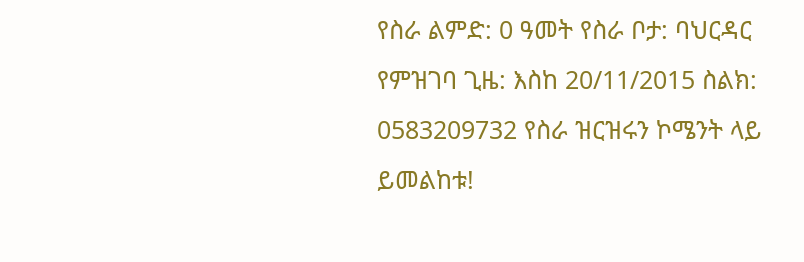የስራ ልምድ: 0 ዓመት የስራ ቦታ: ባህርዳር የምዝገባ ጊዜ: እስከ 20/11/2015 ስልክ: 0583209732 የስራ ዝርዝሩን ኮሜንት ላይ ይመልከቱ!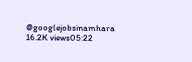@googlejobsinamhara 16.2K views05:22